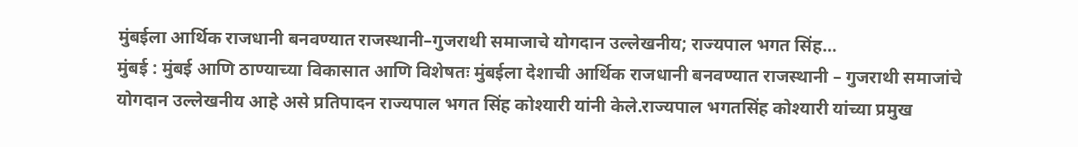मुंबईला आर्थिक राजधानी बनवण्यात राजस्थानी–गुजराथी समाजाचे योगदान उल्लेखनीय; राज्यपाल भगत सिंह…
मुंबई : मुंबई आणि ठाण्याच्या विकासात आणि विशेषतः मुंबईला देशाची आर्थिक राजधानी बनवण्यात राजस्थानी – गुजराथी समाजांचे योगदान उल्लेखनीय आहे असे प्रतिपादन राज्यपाल भगत सिंह कोश्यारी यांनी केले.राज्यपाल भगतसिंह कोश्यारी यांच्या प्रमुख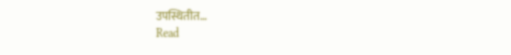उपस्थितीत…
Read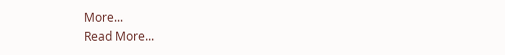More...
Read More...